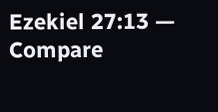Ezekiel 27:13 — Compare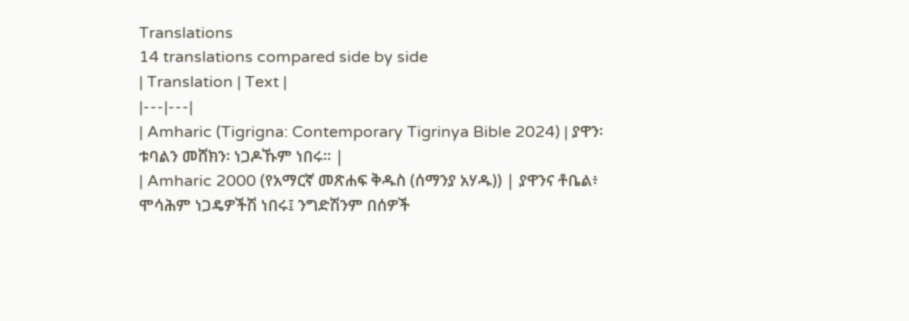Translations
14 translations compared side by side
| Translation | Text |
|---|---|
| Amharic (Tigrigna: Contemporary Tigrinya Bible 2024) | ያዋን፡ ቱባልን መሸክን፡ ነጋዶኹም ነበሩ። |
| Amharic 2000 (የአማርኛ መጽሐፍ ቅዱስ (ሰማንያ አሃዱ)) | ያዋንና ቶቤል፥ ሞሳሕም ነጋዴዎችሽ ነበሩ፤ ንግድሽንም በሰዎች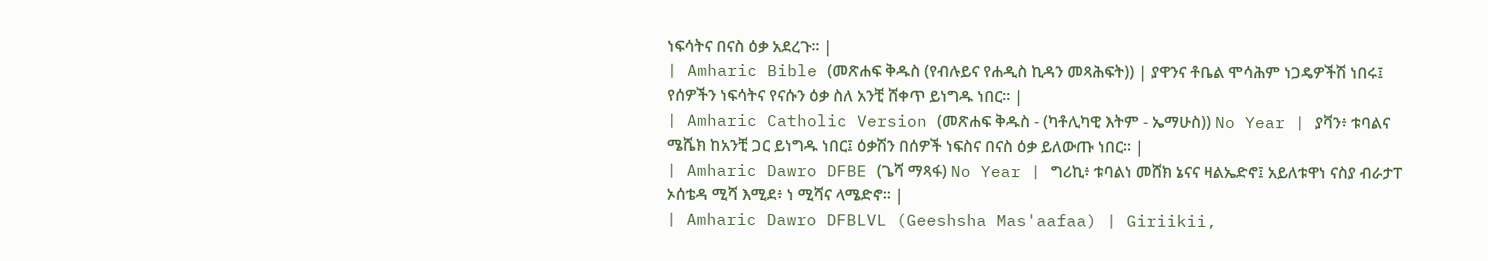ነፍሳትና በናስ ዕቃ አደረጉ። |
| Amharic Bible (መጽሐፍ ቅዱስ (የብሉይና የሐዲስ ኪዳን መጻሕፍት)) | ያዋንና ቶቤል ሞሳሕም ነጋዴዎችሽ ነበሩ፤ የሰዎችን ነፍሳትና የናሱን ዕቃ ስለ አንቺ ሸቀጥ ይነግዱ ነበር። |
| Amharic Catholic Version (መጽሐፍ ቅዱስ - (ካቶሊካዊ እትም - ኤማሁስ)) No Year | ያቫን፥ ቱባልና ሜሼክ ከአንቺ ጋር ይነግዱ ነበር፤ ዕቃሽን በሰዎች ነፍስና በናስ ዕቃ ይለውጡ ነበር። |
| Amharic Dawro DFBE (ጌሻ ማጻፋ) No Year | ግሪኪ፥ ቱባልነ መሸክ ኔናና ዛልኤድኖ፤ አይለቱዋነ ናስያ ብራታፐ ኦሰቴዳ ሚሻ እሚደ፥ ነ ሚሻና ላሜድኖ። |
| Amharic Dawro DFBLVL (Geeshsha Mas'aafaa) | Giriikii,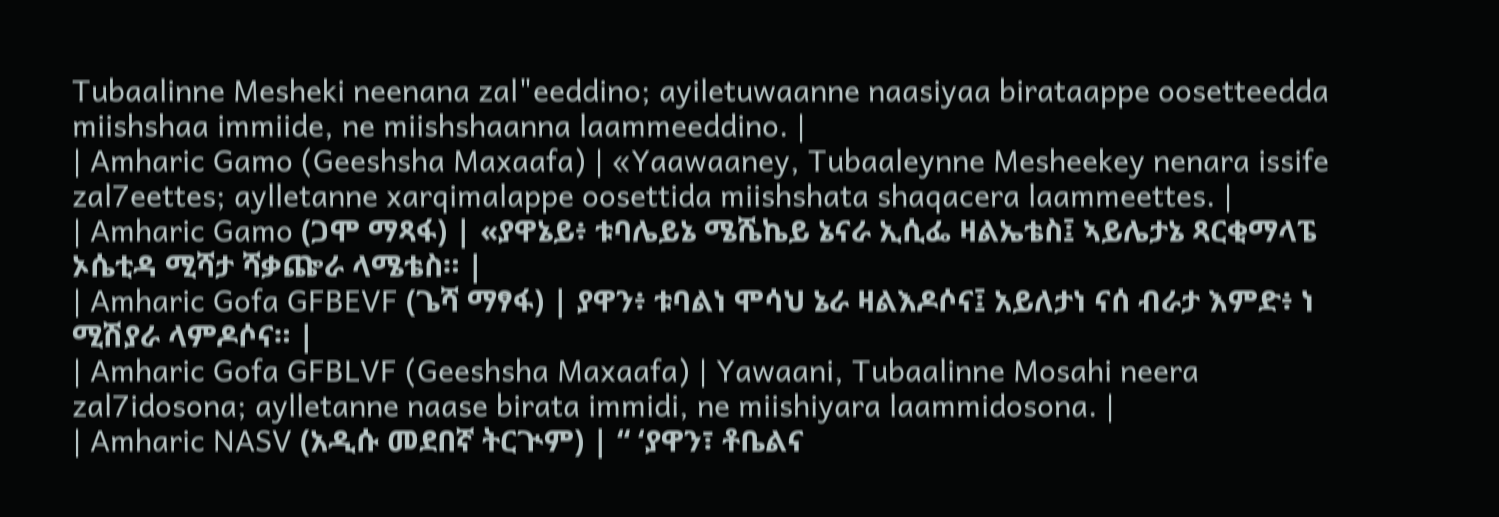Tubaalinne Mesheki neenana zal"eeddino; ayiletuwaanne naasiyaa birataappe oosetteedda miishshaa immiide, ne miishshaanna laammeeddino. |
| Amharic Gamo (Geeshsha Maxaafa) | «Yaawaaney, Tubaaleynne Mesheekey nenara issife zal7eettes; aylletanne xarqimalappe oosettida miishshata shaqacera laammeettes. |
| Amharic Gamo (ጋሞ ማጻፋ) | «ያዋኔይ፥ ቱባሌይኔ ሜሼኬይ ኔናራ ኢሲፌ ዛልኤቴስ፤ ኣይሌታኔ ጻርቂማላፔ ኦሴቲዳ ሚሻታ ሻቃጬራ ላሜቴስ። |
| Amharic Gofa GFBEVF (ጌሻ ማፃፋ) | ያዋን፥ ቱባልነ ሞሳህ ኔራ ዛልእዶሶና፤ አይለታነ ናሰ ብራታ እምድ፥ ነ ሚሽያራ ላምዶሶና። |
| Amharic Gofa GFBLVF (Geeshsha Maxaafa) | Yawaani, Tubaalinne Mosahi neera zal7idosona; aylletanne naase birata immidi, ne miishiyara laammidosona. |
| Amharic NASV (አዲሱ መደበኛ ትርጒም) | “ ‘ያዋን፣ ቶቤልና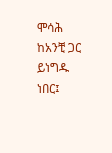ሞሳሕ ከአንቺ ጋር ይነግዱ ነበር፤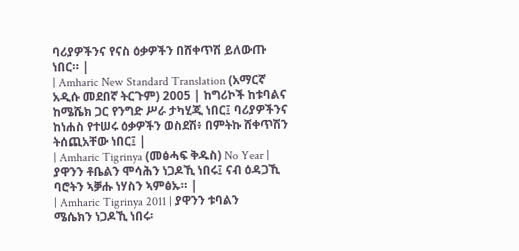ባሪያዎችንና የናስ ዕቃዎችን በሸቀጥሽ ይለውጡ ነበር። |
| Amharic New Standard Translation (አማርኛ አዲሱ መደበኛ ትርጉም) 2005 | ከግሪኮች ከቱባልና ከሜሼክ ጋር የንግድ ሥራ ታካሂጂ ነበር፤ ባሪያዎችንና ከነሐስ የተሠሩ ዕቃዎችን ወስደሽ፥ በምትኩ ሸቀጥሽን ትሰጪአቸው ነበር፤ |
| Amharic Tigrinya (መፅሓፍ ቅዱስ) No Year | ያዋንን ቶቤልን ሞሳሕን ነጋዶኺ ነበሩ፤ ናብ ዕዳጋኺ ባሮትን ኣቓሑ ነሃስን ኣምፅኡ። |
| Amharic Tigrinya 2011 | ያዋንን ቱባልን ሜሴክን ነጋዶኺ ነበሩ፡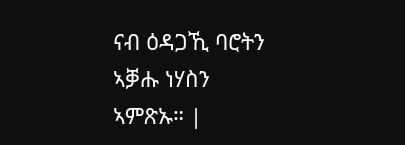ናብ ዕዳጋኺ ባሮትን ኣቓሑ ነሃስን ኣምጽኡ። |